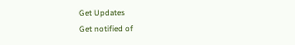Get Updates
Get notified of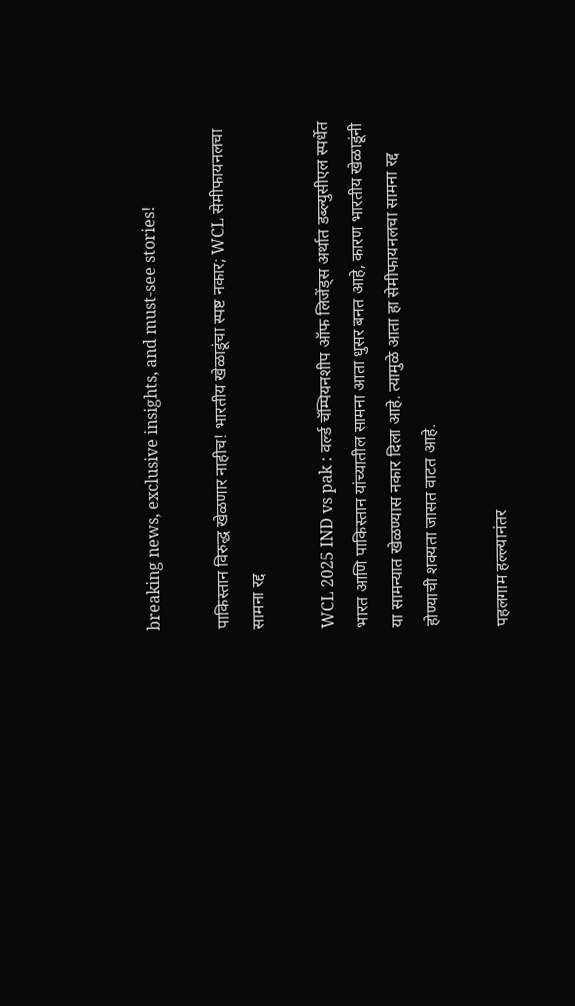breaking news, exclusive insights, and must-see stories!

पाकिस्तान विरुद्ध खेळणार नाहीच! भारतीय खेळाडूंचा स्पष्ट नकार; WCL सेमीफायनलचा सामना रद्द

WCL 2025 IND vs pak : वर्ल्ड चॅम्पियनशीप ऑफ लिजेंड्स अर्थात डब्ल्युसीएल स्पर्धेत भारत आणि पाकिस्तान यांच्यातील सामना आता धुसर बनत आहे, कारण भारतीय खेळाडूंनी या सामन्यात खेळण्यास नकार दिला आहे. त्यामुळे आता हा सेमीफायनलचा सामना रद्द होण्याची शक्यता जासत वाटत आहे.

पहलगाम हल्ल्यानंतर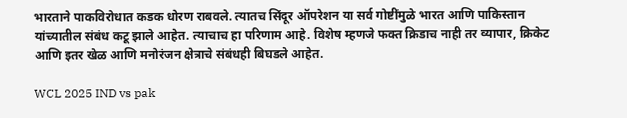भारताने पाकविरोधात कडक धोरण राबवले. त्यातच सिंदूर ऑपरेशन या सर्व गोष्टींमुळे भारत आणि पाकिस्तान यांच्यातील संबंध कटू झाले आहेत. त्याचाच हा परिणाम आहे. विशेष म्हणजे फक्त क्रिडाच नाही तर व्यापार, क्रिकेट आणि इतर खेळ आणि मनोरंजन क्षेत्राचे संबंधही बिघडले आहेत.

WCL 2025 IND vs pak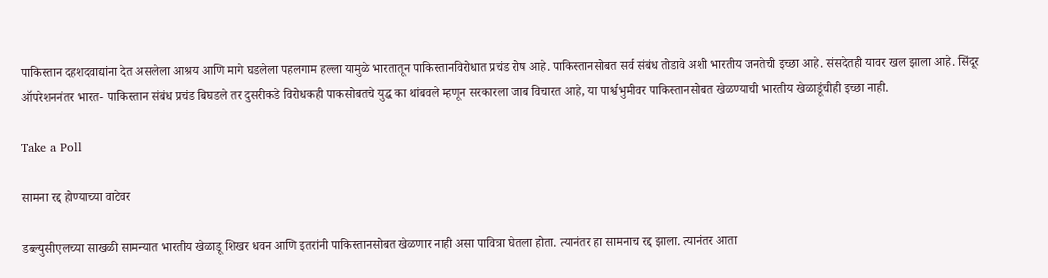पाकिस्तान दहशदवाद्यांना देत असलेला आश्रय आणि मागे घडलेला पहलगाम हल्ला यामुळे भारतातून पाकिस्तानविरोधात प्रचंड रोष आहे. पाकिस्तानसोबत सर्व संबंध तोडावे अशी भारतीय जनतेची इच्छा आहे. संसदेतही यावर खल झाला आहे. सिंदूर ऑपरेशननंतर भारत- पाकिस्तान संबंध प्रचंड बिघडले तर दुसरीकडे विरोधकही पाकसोबतचे युद्ध का थांबवले म्हणून सरकारला जाब विचारत आहे, या पार्श्वभुमीवर पाकिस्तानसोबत खेळण्याची भारतीय खेळाडूंचीही इच्छा नाही.

Take a Poll

सामना रद्द होण्याच्या वाटेवर

डब्ल्युसीएलच्या साखळी सामन्यात भारतीय खेळाडू शिखर धवन आणि इतरांनी पाकिस्तानसोबत खेळणार नाही असा पावित्रा घेतला होता. त्यानंतर हा सामनाच रद्द झाला. त्यानंतर आता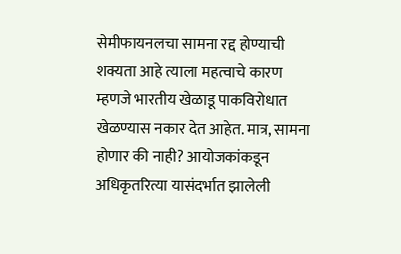सेमीफायनलचा सामना रद्द होण्याची शक्यता आहे त्याला महत्वाचे कारण म्हणजे भारतीय खेळाडू पाकविरोधात खेळण्यास नकार देत आहेत. मात्र, सामना होणार की नाही? आयोजकांकडून अधिकृतरित्या यासंदर्भात झालेली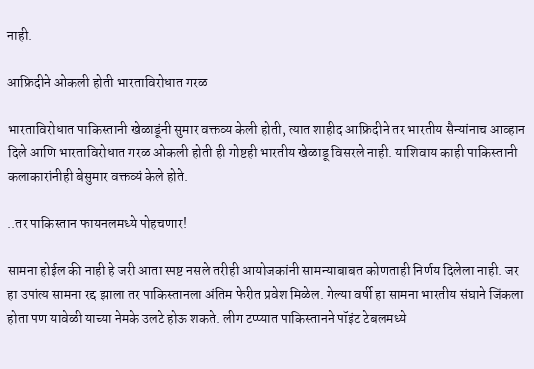नाही.

आफ्रिदीने ओकली होती भारताविरोधात गरळ

भारताविरोधात पाकिस्तानी खेळाडूंनी सुमार वक्तव्य केली होती, त्यात शाहीद आफ्रिदीने तर भारतीय सैन्यांनाच आव्हान दिले आणि भारताविरोधात गरळ ओकली होती ही गोष्टही भारतीय खेळाडू विसरले नाही. याशिवाय काही पाकिस्तानी कलाकारांनीही बेसुमार वक्तव्यं केले होते.

..तर पाकिस्तान फायनलमध्ये पोहचणार!

सामना होईल की नाही हे जरी आता स्पष्ट नसले तरीही आयोजकांनी सामन्याबाबत कोणताही निर्णय दिलेला नाही. जर हा उपांत्य सामना रद्द झाला तर पाकिस्तानला अंतिम फेरीत प्रवेश मिळेल. गेल्या वर्षी हा सामना भारतीय संघाने जिंकला होता पण यावेळी याच्या नेमके उलटे होऊ शकते. लीग टप्प्यात पाकिस्तानने पॉइंट टेबलमध्ये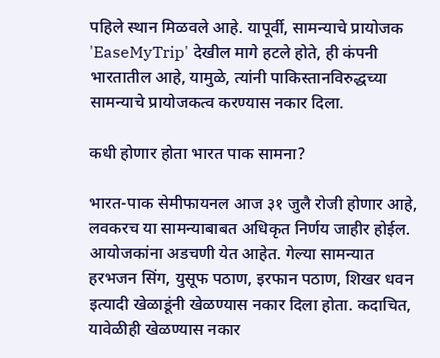पहिले स्थान मिळवले आहे. यापूर्वी, सामन्याचे प्रायोजक 'EaseMyTrip' देखील मागे हटले होते, ही कंपनी भारतातील आहे, यामुळे, त्यांनी पाकिस्तानविरुद्धच्या सामन्याचे प्रायोजकत्व करण्यास नकार दिला.

कधी होणार होता भारत पाक सामना?

भारत-पाक सेमीफायनल आज ३१ जुलै रोजी होणार आहे, लवकरच या सामन्याबाबत अधिकृत निर्णय जाहीर होईल. आयोजकांना अडचणी येत आहेत. गेल्या सामन्यात हरभजन सिंग, युसूफ पठाण, इरफान पठाण, शिखर धवन इत्यादी खेळाडूंनी खेळण्यास नकार दिला होता. कदाचित, यावेळीही खेळण्यास नकार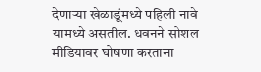देणाऱ्या खेळाडूंमध्ये पहिली नावे यामध्ये असतील. धवनने सोशल मीडियावर घोषणा करताना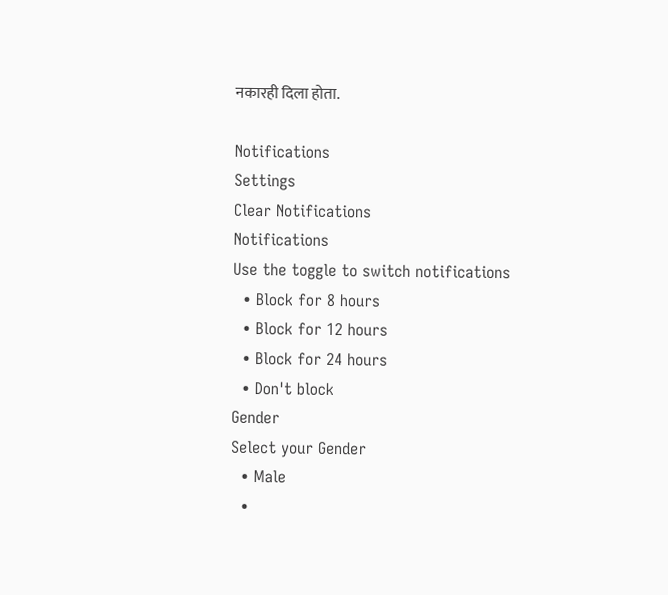नकारही दिला होता.

Notifications
Settings
Clear Notifications
Notifications
Use the toggle to switch notifications
  • Block for 8 hours
  • Block for 12 hours
  • Block for 24 hours
  • Don't block
Gender
Select your Gender
  • Male
  •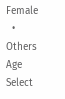Female
  • Others
Age
Select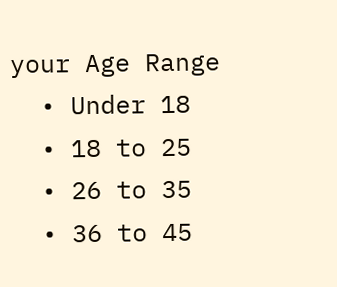your Age Range
  • Under 18
  • 18 to 25
  • 26 to 35
  • 36 to 45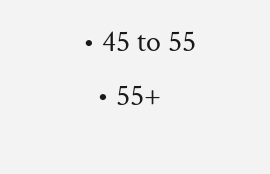• 45 to 55
  • 55+